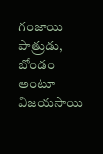గంజాయి పాత్రుడు, బోండం అంటూ విజయసాయి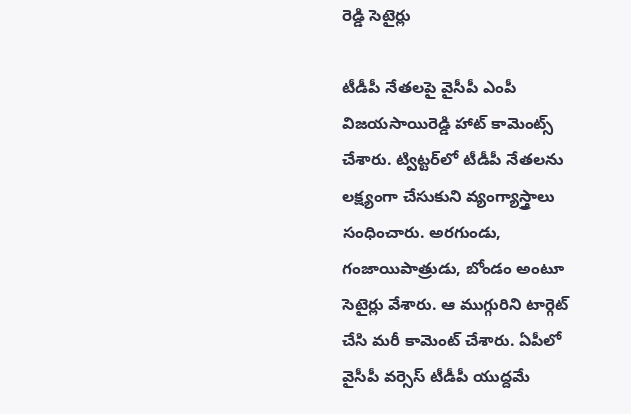రెడ్డి సెటైర్లు

టీడీపీ నేతలపై వైసీపీ ఎంపీ విజయసాయిరెడ్డి హాట్ కామెంట్స్ చేశారు. ట్విట్టర్‌లో టీడీపీ నేతలను లక్ష్యంగా చేసుకుని వ్యంగ్యాస్త్రాలు సంధించారు. అరగుండు, గంజాయిపాత్రుడు, బోండం అంటూ సెటైర్లు వేశారు. ఆ ముగ్గురిని టార్గెట్ చేసి మరీ కామెంట్ చేశారు. ఏపీలో వైసీపీ వర్సెస్ టీడీపీ యుద్దమే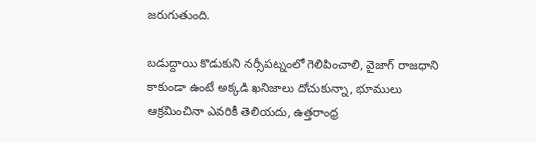జరుగుతుంది.

బడుద్దాయి కొడుకుని నర్సీపట్నంలో గెలిపించాలి, వైజాగ్ రాజధాని కాకుండా ఉంటే అక్కడి ఖనిజాలు దోచుకున్నా, భూములు ఆక్రమించినా ఎవరికీ తెలియదు, ఉత్తరాంధ్ర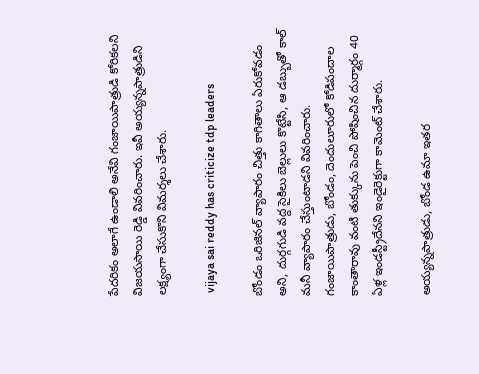పేదరికం అలాగే ఉండాలి అనేవి గంజాయిపాత్రుడి కోరికలని విజయసాయి రెడ్డి వివరించారు. ఇవీ అయ్యన్నపాత్రుడిని లక్ష్యంగా చేసుకొని విమర్శలు చేశారు.

 vijaya sai reddy has criticize tdp leaders

బోండం ఒరిజినల్ వ్యాపారం చిత్తు కాగితాలు ఏరుకోవడం అని, దుర్గగుడి వద్ద సైకిలు బెల్లులు కొట్టేసి, ఆ డబ్బుతో కాల్ మనీ వ్యాపారం చేస్తుంటాడని వివరించారు. గంజాయిపాత్రుడు, బోండం, దెందులూరులో కోడిపందాల కాంతారావు వంటి తుక్కును పెంచి పోషించిన దుర్మార్గం 40 ఏళ్ల ఇండస్ట్రీదేనని ఇండైరెక్టుగా కామెంట్ చేశారు.

అయ్యన్నపాత్రుడు, బోండ ఉమా ఇతర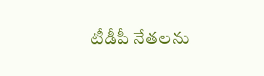టీడీపీ నేతలను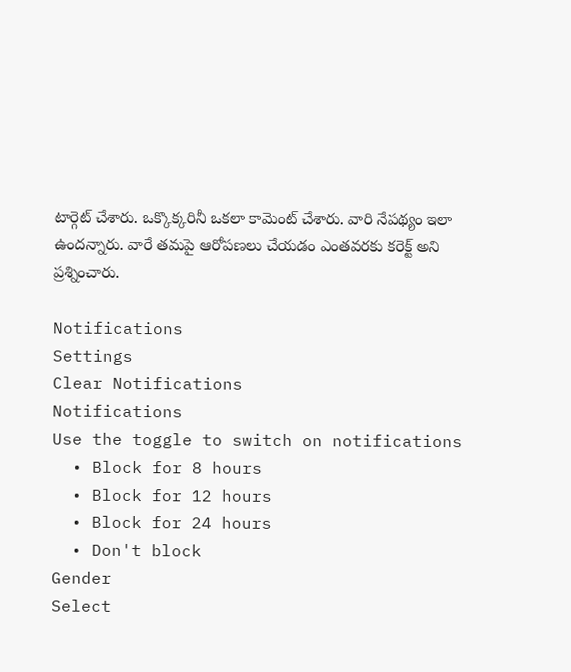టార్గెట్ చేశారు. ఒక్కొక్కరినీ ఒకలా కామెంట్ చేశారు. వారి నేపథ్యం ఇలా ఉందన్నారు. వారే తమపై ఆరోపణలు చేయడం ఎంతవరకు కరెక్ట్ అని ప్రశ్నించారు.

Notifications
Settings
Clear Notifications
Notifications
Use the toggle to switch on notifications
  • Block for 8 hours
  • Block for 12 hours
  • Block for 24 hours
  • Don't block
Gender
Select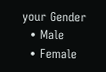your Gender
  • Male
  • Female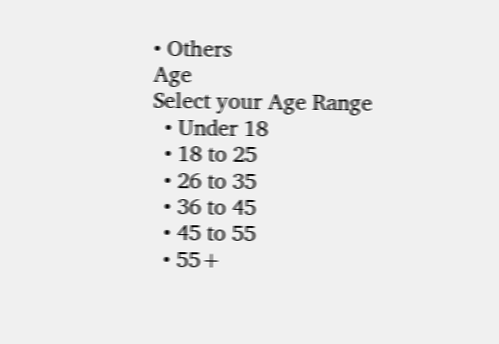• Others
Age
Select your Age Range
  • Under 18
  • 18 to 25
  • 26 to 35
  • 36 to 45
  • 45 to 55
  • 55+